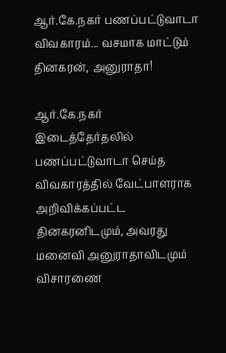ஆர்.கே.நகர் பணப்பட்டுவாடா விவகாரம்... வசமாக மாட்டும் தினகரன், அனுராதா!

ஆர்.கே.நகர் இடைத்தேர்தலில் பணப்பட்டுவாடா செய்த விவகாரத்தில் வேட்பாளராக அறிவிக்கப்பட்ட தினகரனிடமும், அவரது மனைவி அனுராதாவிடமும் விசாரணை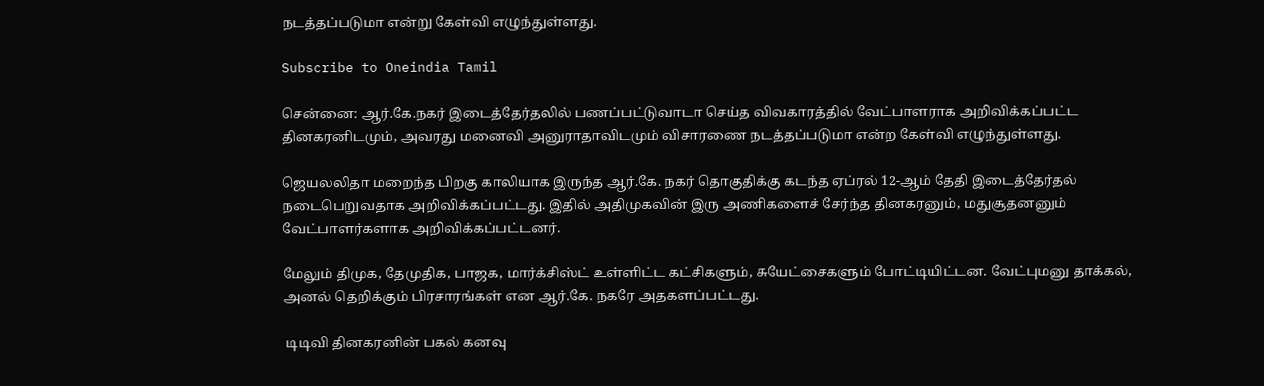நடத்தப்படுமா என்று கேள்வி எழுந்துள்ளது.

Subscribe to Oneindia Tamil

சென்னை: ஆர்.கே.நகர் இடைத்தேர்தலில் பணப்பட்டுவாடா செய்த விவகாரத்தில் வேட்பாளராக அறிவிக்கப்பட்ட தினகரனிடமும், அவரது மனைவி அனுராதாவிடமும் விசாரணை நடத்தப்படுமா என்ற கேள்வி எழுந்துள்ளது.

ஜெயலலிதா மறைந்த பிறகு காலியாக இருந்த ஆர்.கே. நகர் தொகுதிக்கு கடந்த ஏப்ரல் 12-ஆம் தேதி இடைத்தேர்தல் நடைபெறுவதாக அறிவிக்கப்பட்டது. இதில் அதிமுகவின் இரு அணிகளைச் சேர்ந்த தினகரனும், மதுசூதனனும் வேட்பாளர்களாக அறிவிக்கப்பட்டனர்.

மேலும் திமுக, தேமுதிக, பாஜக, மார்க்சிஸ்ட் உள்ளிட்ட கட்சிகளும், சுயேட்சைகளும் போட்டியிட்டன. வேட்புமனு தாக்கல், அனல் தெறிக்கும் பிரசாரங்கள் என ஆர்.கே. நகரே அதகளப்பட்டது.

 டிடிவி தினகரனின் பகல் கனவு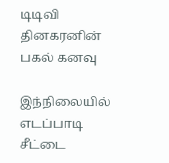டிடிவி தினகரனின் பகல் கனவு

இந்நிலையில் எடப்பாடி சீட்டை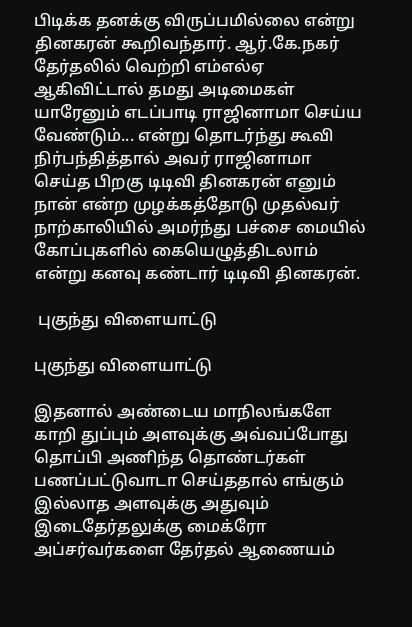பிடிக்க தனக்கு விருப்பமில்லை என்று தினகரன் கூறிவந்தார். ஆர்.கே.நகர் தேர்தலில் வெற்றி எம்எல்ஏ ஆகிவிட்டால் தமது அடிமைகள் யாரேனும் எடப்பாடி ராஜினாமா செய்ய வேண்டும்... என்று தொடர்ந்து கூவி நிர்பந்தித்தால் அவர் ராஜினாமா செய்த பிறகு டிடிவி தினகரன் எனும் நான் என்ற முழக்கத்தோடு முதல்வர் நாற்காலியில் அமர்ந்து பச்சை மையில் கோப்புகளில் கையெழுத்திடலாம் என்று கனவு கண்டார் டிடிவி தினகரன்.

 புகுந்து விளையாட்டு

புகுந்து விளையாட்டு

இதனால் அண்டைய மாநிலங்களே காறி துப்பும் அளவுக்கு அவ்வப்போது தொப்பி அணிந்த தொண்டர்கள் பணப்பட்டுவாடா செய்ததால் எங்கும் இல்லாத அளவுக்கு அதுவும் இடைதேர்தலுக்கு மைக்ரோ அப்சர்வர்களை தேர்தல் ஆணையம்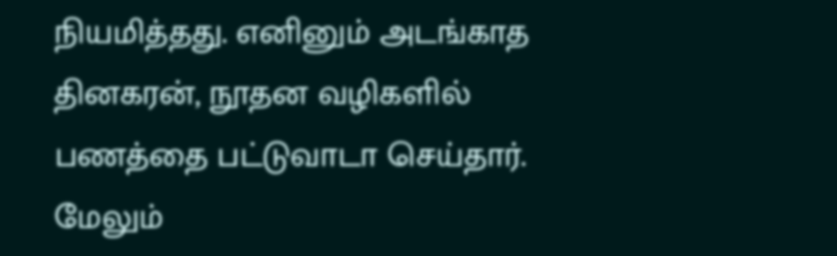நியமித்தது. எனினும் அடங்காத தினகரன், நூதன வழிகளில் பணத்தை பட்டுவாடா செய்தார். மேலும்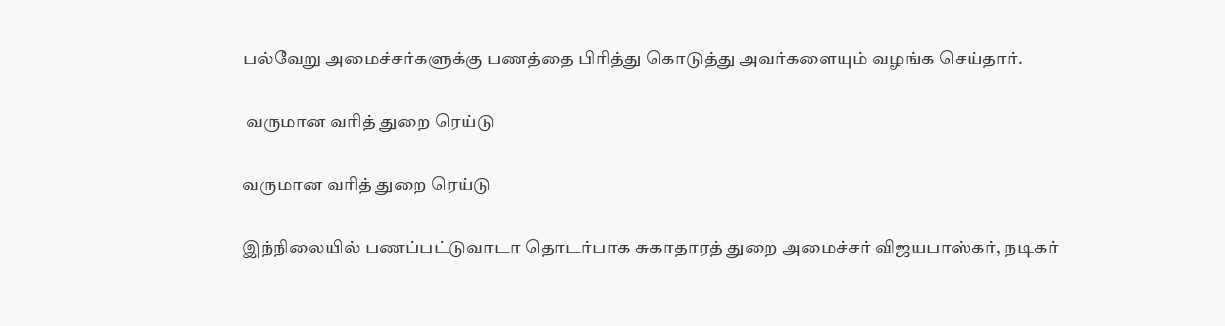பல்வேறு அமைச்சர்களுக்கு பணத்தை பிரித்து கொடுத்து அவர்களையும் வழங்க செய்தார்.

 வருமான வரித் துறை ரெய்டு

வருமான வரித் துறை ரெய்டு

இந்நிலையில் பணப்பட்டுவாடா தொடர்பாக சுகாதாரத் துறை அமைச்சர் விஜயபாஸ்கர், நடிகர்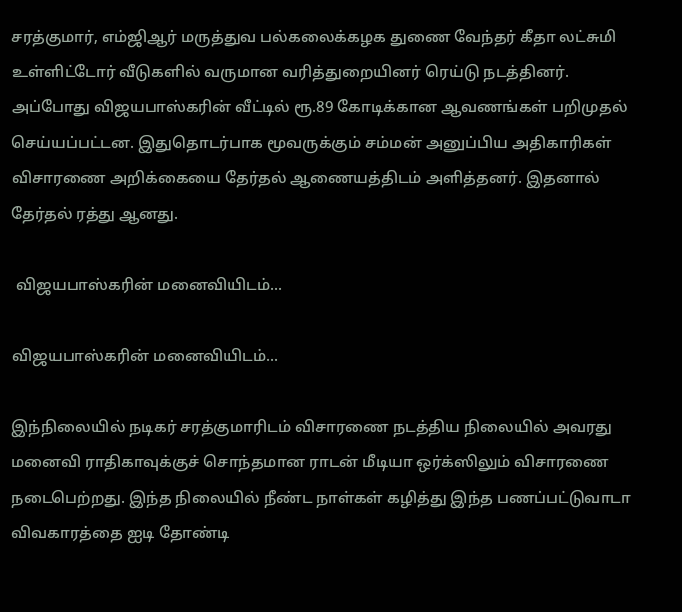சரத்குமார், எம்ஜிஆர் மருத்துவ பல்கலைக்கழக துணை வேந்தர் கீதா லட்சுமி உள்ளிட்டோர் வீடுகளில் வருமான வரித்துறையினர் ரெய்டு நடத்தினர். அப்போது விஜயபாஸ்கரின் வீட்டில் ரூ.89 கோடிக்கான ஆவணங்கள் பறிமுதல் செய்யப்பட்டன. இதுதொடர்பாக மூவருக்கும் சம்மன் அனுப்பிய அதிகாரிகள் விசாரணை அறிக்கையை தேர்தல் ஆணையத்திடம் அளித்தனர். இதனால் தேர்தல் ரத்து ஆனது.

 விஜயபாஸ்கரின் மனைவியிடம்...

விஜயபாஸ்கரின் மனைவியிடம்...

இந்நிலையில் நடிகர் சரத்குமாரிடம் விசாரணை நடத்திய நிலையில் அவரது மனைவி ராதிகாவுக்குச் சொந்தமான ராடன் மீடியா ஒர்க்ஸிலும் விசாரணை நடைபெற்றது. இந்த நிலையில் நீண்ட நாள்கள் கழித்து இந்த பணப்பட்டுவாடா விவகாரத்தை ஐடி தோண்டி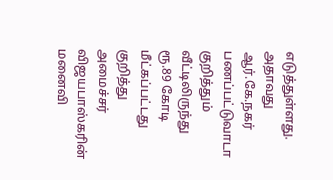எடுத்துள்ளது. அதாவது ஆர்.கே.நகர் பணப்பட்டுவாடா குறித்தும் வீட்டிலிருந்து ரூ.89 கோடி மீட்கப்பட்டது குறித்து அமைச்சர் விஜயபாஸ்கரின் மனைவி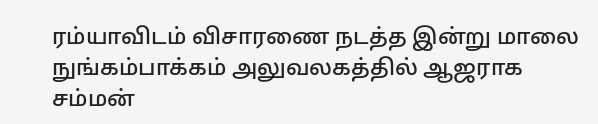ரம்யாவிடம் விசாரணை நடத்த இன்று மாலை நுங்கம்பாக்கம் அலுவலகத்தில் ஆஜராக சம்மன்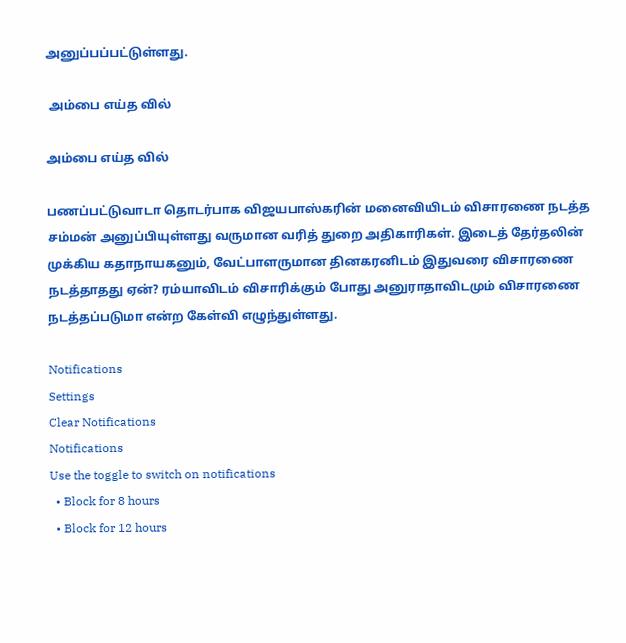அனுப்பப்பட்டுள்ளது.

 அம்பை எய்த வில்

அம்பை எய்த வில்

பணப்பட்டுவாடா தொடர்பாக விஜயபாஸ்கரின் மனைவியிடம் விசாரணை நடத்த சம்மன் அனுப்பியுள்ளது வருமான வரித் துறை அதிகாரிகள். இடைத் தேர்தலின் முக்கிய கதாநாயகனும், வேட்பாளருமான தினகரனிடம் இதுவரை விசாரணை நடத்தாதது ஏன்? ரம்யாவிடம் விசாரிக்கும் போது அனுராதாவிடமும் விசாரணை நடத்தப்படுமா என்ற கேள்வி எழுந்துள்ளது.

Notifications
Settings
Clear Notifications
Notifications
Use the toggle to switch on notifications
  • Block for 8 hours
  • Block for 12 hours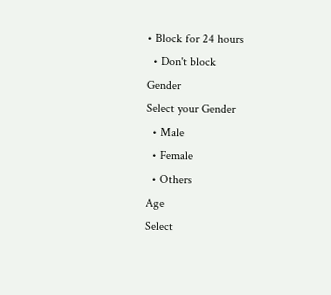• Block for 24 hours
  • Don't block
Gender
Select your Gender
  • Male
  • Female
  • Others
Age
Select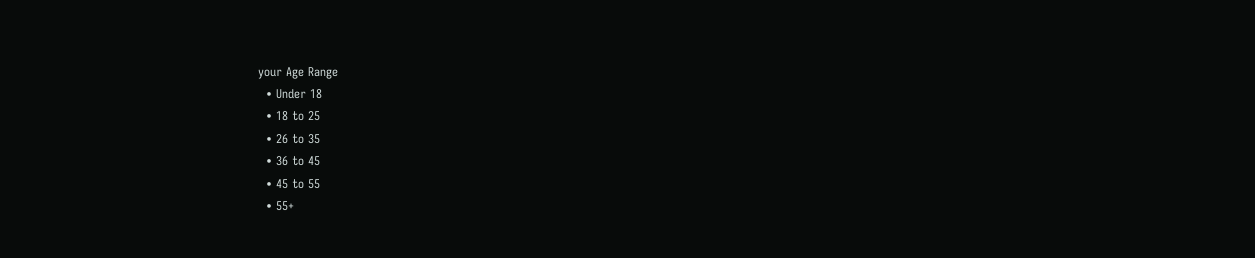your Age Range
  • Under 18
  • 18 to 25
  • 26 to 35
  • 36 to 45
  • 45 to 55
  • 55+